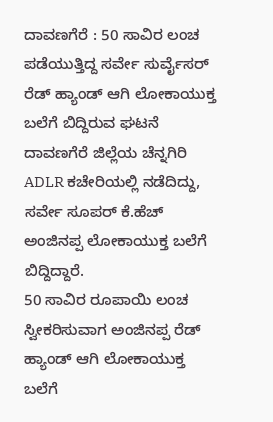ದಾವಣಗೆರೆ : 50 ಸಾವಿರ ಲಂಚ ಪಡೆಯುತ್ತಿದ್ದ ಸರ್ವೇ ಸುರ್ವೈಸರ್ ರೆಡ್ ಹ್ಯಾಂಡ್ ಆಗಿ ಲೋಕಾಯುಕ್ತ ಬಲೆಗೆ ಬಿದ್ದಿರುವ ಘಟನೆ ದಾವಣಗೆರೆ ಜಿಲ್ಲೆಯ ಚೆನ್ನಗಿರಿ ADLR ಕಚೇರಿಯಲ್ಲಿ ನಡೆದಿದ್ದು, ಸರ್ವೇ ಸೂಪರ್ ಕೆ.ಹೆಚ್ ಅಂಜಿನಪ್ಪ ಲೋಕಾಯುಕ್ತ ಬಲೆಗೆ ಬಿದ್ದಿದ್ದಾರೆ.
50 ಸಾವಿರ ರೂಪಾಯಿ ಲಂಚ ಸ್ವೀಕರಿಸುವಾಗ ಅಂಜಿನಪ್ಪ ರೆಡ್ ಹ್ಯಾಂಡ್ ಆಗಿ ಲೋಕಾಯುಕ್ತ ಬಲೆಗೆ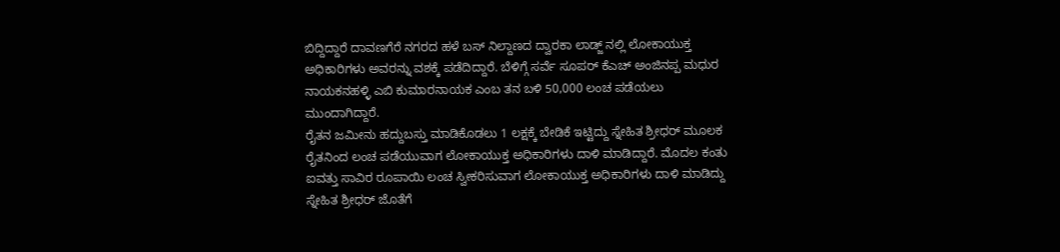ಬಿದ್ದಿದ್ದಾರೆ ದಾವಣಗೆರೆ ನಗರದ ಹಳೆ ಬಸ್ ನಿಲ್ದಾಣದ ದ್ವಾರಕಾ ಲಾಡ್ಜ್ ನಲ್ಲಿ ಲೋಕಾಯುಕ್ತ ಅಧಿಕಾರಿಗಳು ಅವರನ್ನು ವಶಕ್ಕೆ ಪಡೆದಿದ್ದಾರೆ. ಬೆಳಿಗ್ಗೆ ಸರ್ವೆ ಸೂಪರ್ ಕೆಎಚ್ ಅಂಜಿನಪ್ಪ ಮಧುರ ನಾಯಕನಹಳ್ಳಿ ಎಬಿ ಕುಮಾರನಾಯಕ ಎಂಬ ತನ ಬಳಿ 50,000 ಲಂಚ ಪಡೆಯಲು ಮುಂದಾಗಿದ್ದಾರೆ.
ರೈತನ ಜಮೀನು ಹದ್ದುಬಸ್ತು ಮಾಡಿಕೊಡಲು 1 ಲಕ್ಷಕ್ಕೆ ಬೇಡಿಕೆ ಇಟ್ಟಿದ್ದು ಸ್ನೇಹಿತ ಶ್ರೀಧರ್ ಮೂಲಕ ರೈತನಿಂದ ಲಂಚ ಪಡೆಯುವಾಗ ಲೋಕಾಯುಕ್ತ ಅಧಿಕಾರಿಗಳು ದಾಳಿ ಮಾಡಿದ್ದಾರೆ. ಮೊದಲ ಕಂತು ಐವತ್ತು ಸಾವಿರ ರೂಪಾಯಿ ಲಂಚ ಸ್ವೀಕರಿಸುವಾಗ ಲೋಕಾಯುಕ್ತ ಅಧಿಕಾರಿಗಳು ದಾಳಿ ಮಾಡಿದ್ದು ಸ್ನೇಹಿತ ಶ್ರೀಧರ್ ಜೊತೆಗೆ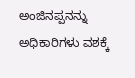ಅಂಜಿನಪ್ಪನನ್ನು ಅಧಿಕಾರಿಗಳು ವಶಕ್ಕೆ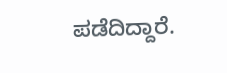ಪಡೆದಿದ್ದಾರೆ.